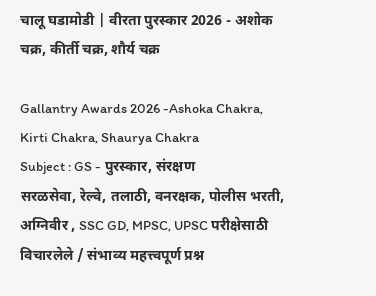चालू घडामोडी | वीरता पुरस्कार 2026 - अशोक चक्र, कीर्ती चक्र, शौर्य चक्र

Gallantry Awards 2026 -Ashoka Chakra, Kirti Chakra, Shaurya Chakra
Subject : GS - पुरस्कार, संरक्षण
सरळसेवा, रेल्वे, तलाठी, वनरक्षक, पोलीस भरती, अग्निवीर , SSC GD, MPSC, UPSC परीक्षेसाठी विचारलेले / संभाव्य महत्त्वपूर्ण प्रश्न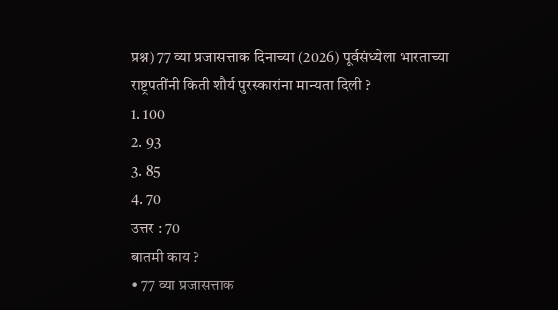प्रश्न) 77 व्या प्रजासत्ताक दिनाच्या (2026) पूर्वसंध्येला भारताच्या राष्ट्रपतींनी किती शौर्य पुरस्कारांना मान्यता दिली ?
1. 100
2. 93
3. 85
4. 70
उत्तर : 70
बातमी काय ?
• 77 व्या प्रजासत्ताक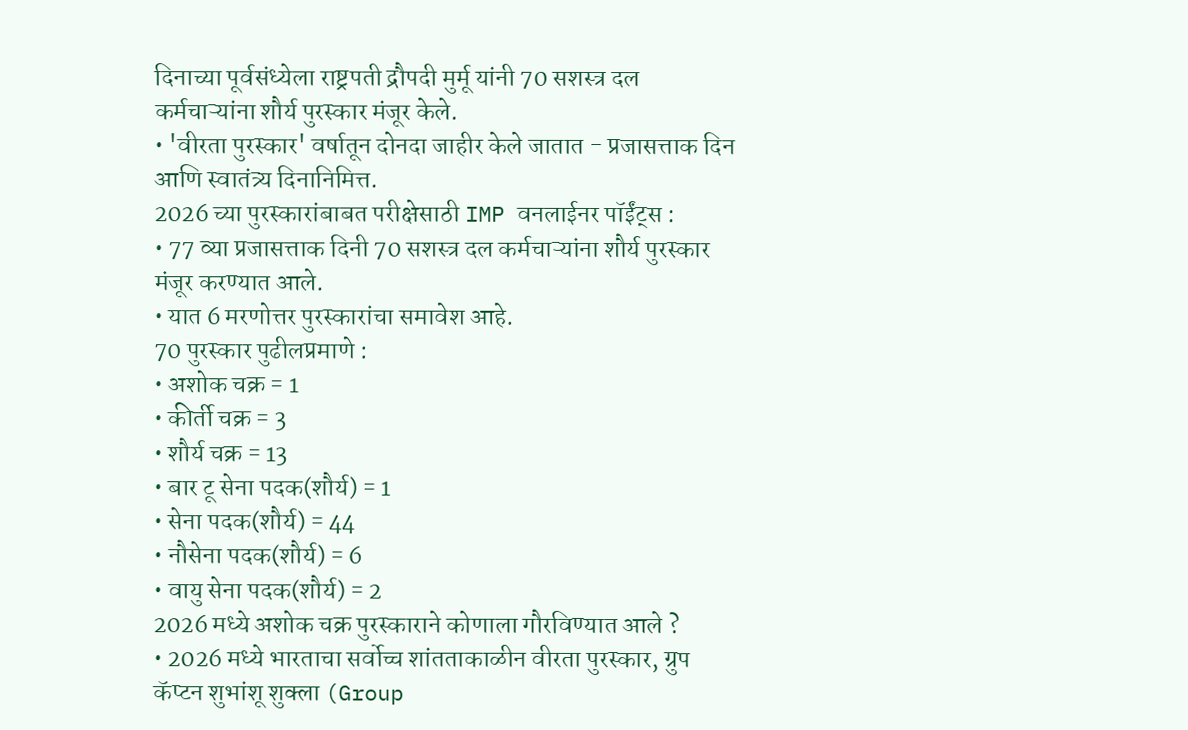दिनाच्या पूर्वसंध्येला राष्ट्रपती द्रौपदी मुर्मू यांनी 70 सशस्त्र दल कर्मचाऱ्यांना शौर्य पुरस्कार मंजूर केले.
• 'वीरता पुरस्कार' वर्षातून दोनदा जाहीर केले जातात - प्रजासत्ताक दिन आणि स्वातंत्र्य दिनानिमित्त.
2026 च्या पुरस्कारांबाबत परीक्षेसाठी IMP वनलाईनर पॉईंट्स :
• 77 व्या प्रजासत्ताक दिनी 70 सशस्त्र दल कर्मचाऱ्यांना शौर्य पुरस्कार मंजूर करण्यात आले.
• यात 6 मरणोत्तर पुरस्कारांचा समावेश आहे.
70 पुरस्कार पुढीलप्रमाणे :
• अशोक चक्र = 1
• कीर्ती चक्र = 3
• शौर्य चक्र = 13
• बार टू सेना पदक(शौर्य) = 1
• सेना पदक(शौर्य) = 44
• नौसेना पदक(शौर्य) = 6
• वायु सेना पदक(शौर्य) = 2
2026 मध्ये अशोक चक्र पुरस्काराने कोणाला गौरविण्यात आले ?
• 2026 मध्ये भारताचा सर्वोच्च शांतताकाळीन वीरता पुरस्कार, ग्रुप कॅप्टन शुभांशू शुक्ला (Group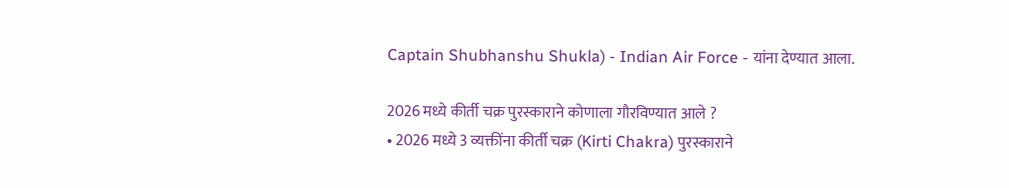Captain Shubhanshu Shukla) - Indian Air Force - यांना देण्यात आला.

2026 मध्ये कीर्ती चक्र पुरस्काराने कोणाला गौरविण्यात आले ?
• 2026 मध्ये 3 व्यक्तींना कीर्ती चक्र (Kirti Chakra) पुरस्काराने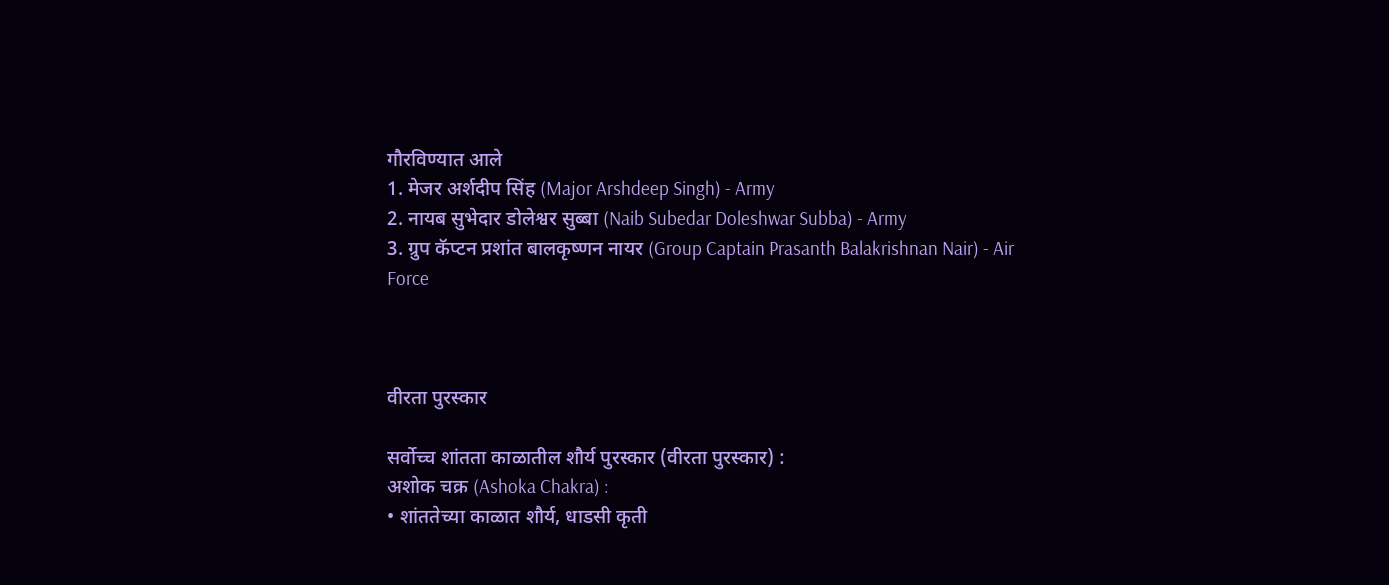गौरविण्यात आले
1. मेजर अर्शदीप सिंह (Major Arshdeep Singh) - Army
2. नायब सुभेदार डोलेश्वर सुब्बा (Naib Subedar Doleshwar Subba) - Army
3. ग्रुप कॅप्टन प्रशांत बालकृष्णन नायर (Group Captain Prasanth Balakrishnan Nair) - Air Force



वीरता पुरस्कार

सर्वोच्च शांतता काळातील शौर्य पुरस्कार (वीरता पुरस्कार) :
अशोक चक्र (Ashoka Chakra) :
• शांततेच्या काळात शौर्य, धाडसी कृती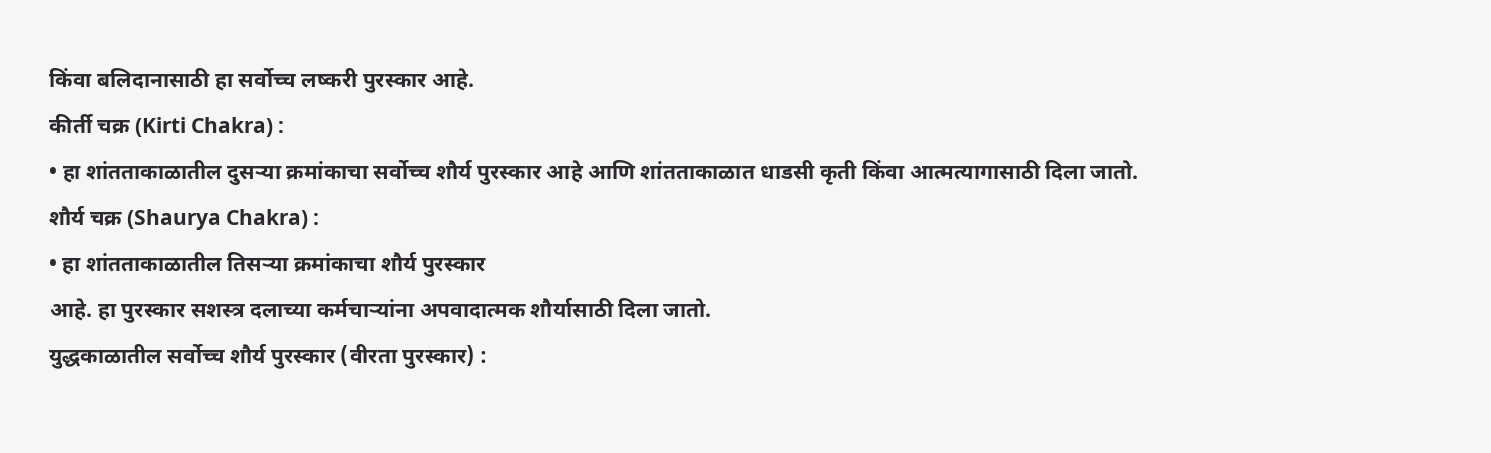किंवा बलिदानासाठी हा सर्वोच्च लष्करी पुरस्कार आहे.
कीर्ती चक्र (Kirti Chakra) :
• हा शांतताकाळातील दुसऱ्या क्रमांकाचा सर्वोच्च शौर्य पुरस्कार आहे आणि शांतताकाळात धाडसी कृती किंवा आत्मत्यागासाठी दिला जातो.
शौर्य चक्र (Shaurya Chakra) :
• हा शांतताकाळातील तिसऱ्या क्रमांकाचा शौर्य पुरस्कार
आहे. हा पुरस्कार सशस्त्र दलाच्या कर्मचाऱ्यांना अपवादात्मक शौर्यासाठी दिला जातो.
युद्धकाळातील सर्वोच्च शौर्य पुरस्कार (वीरता पुरस्कार) :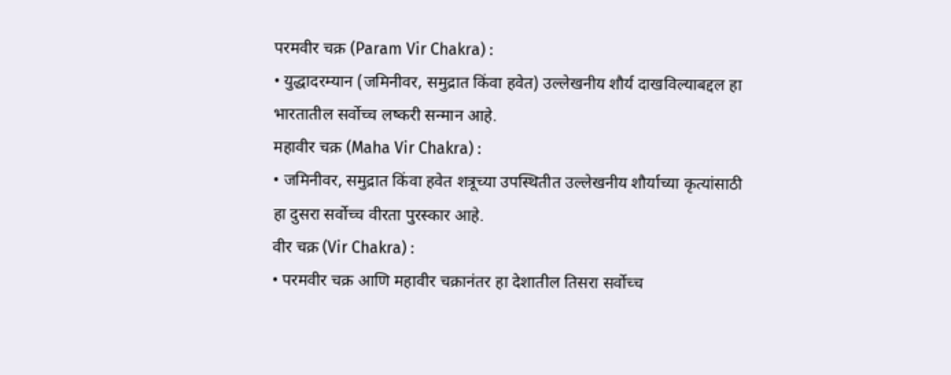परमवीर चक्र (Param Vir Chakra) :
• युद्धादरम्यान (जमिनीवर, समुद्रात किंवा हवेत) उल्लेखनीय शौर्य दाखविल्याबद्दल हा भारतातील सर्वोच्च लष्करी सन्मान आहे.
महावीर चक्र (Maha Vir Chakra) :
• जमिनीवर, समुद्रात किंवा हवेत शत्रूच्या उपस्थितीत उल्लेखनीय शौर्याच्या कृत्यांसाठी हा दुसरा सर्वोच्च वीरता पुरस्कार आहे.
वीर चक्र (Vir Chakra) :
• परमवीर चक्र आणि महावीर चक्रानंतर हा देशातील तिसरा सर्वोच्च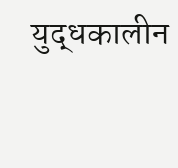युद्धकालीन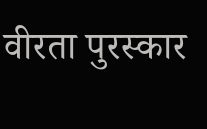वीरता पुरस्कार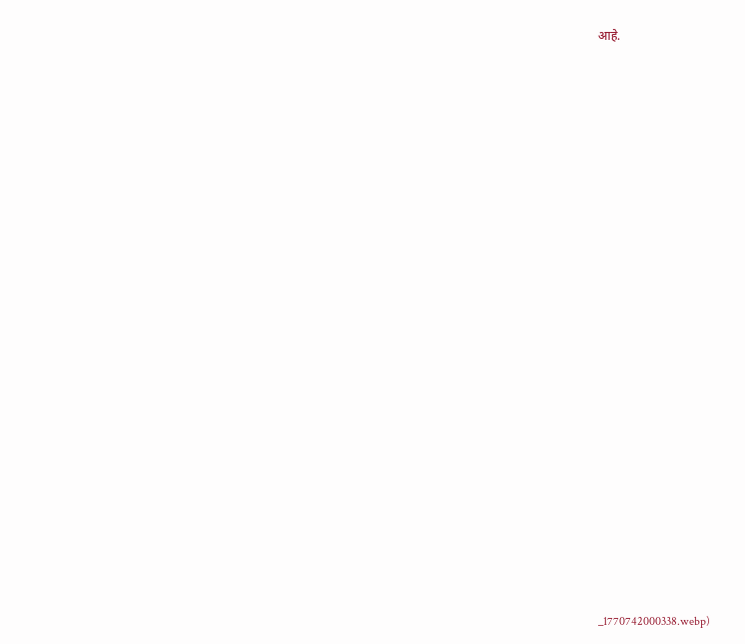आहे.





















_1770742000338.webp)